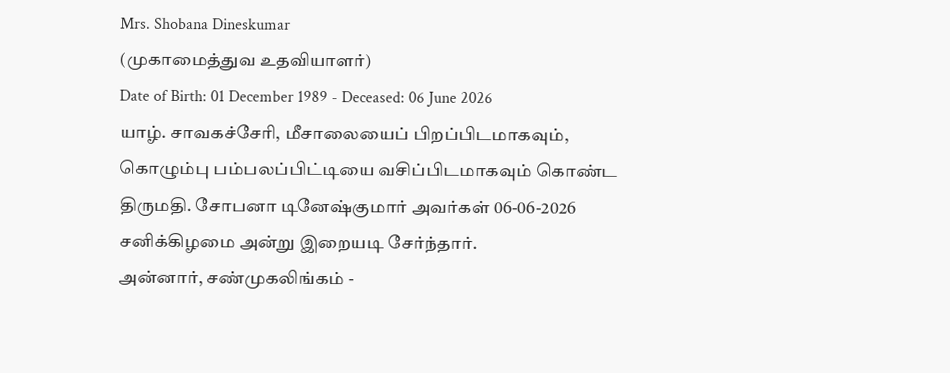Mrs. Shobana Dineskumar
(முகாமைத்துவ உதவியாளர்)
Date of Birth: 01 December 1989 - Deceased: 06 June 2026
யாழ். சாவகச்சேரி, மீசாலையைப் பிறப்பிடமாகவும், கொழும்பு பம்பலப்பிட்டியை வசிப்பிடமாகவும் கொண்ட திருமதி. சோபனா டினேஷ்குமார் அவர்கள் 06-06-2026 சனிக்கிழமை அன்று இறையடி சேர்ந்தார்.
அன்னார், சண்முகலிங்கம் -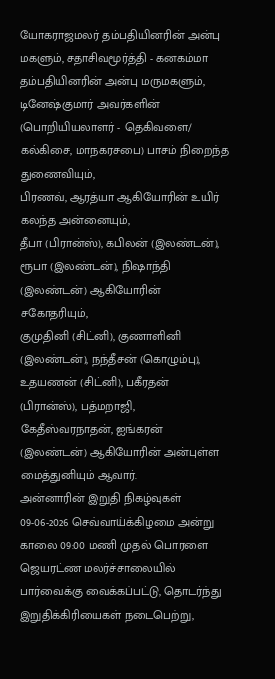யோகராஜமலர் தம்பதியினரின் அன்பு மகளும், சதாசிவமூர்த்தி - கனகம்மா தம்பதியினரின் அன்பு மருமகளும்,
டினேஷ்குமார் அவர்களின் (பொறியியலாளர் - தெகிவளை/ கல்கிசை, மாநகரசபை) பாசம் நிறைந்த துணைவியும்,
பிரணவ், ஆரத்யா ஆகியோரின் உயிர் கலந்த அன்னையும்,
தீபா (பிரான்ஸ்), கபிலன் (இலண்டன்), ரூபா (இலண்டன்), நிஷாந்தி (இலண்டன்) ஆகியோரின் சகோதரியும்,
குமுதினி (சிட்னி), குணாளினி (இலண்டன்), நந்தீசன் (கொழும்பு), உதயணன் (சிட்னி), பகீரதன் (பிரான்ஸ்), பத்மறாஜி, கேதீஸ்வரநாதன், ஐங்கரன் (இலண்டன்) ஆகியோரின் அன்புள்ள மைத்துனியும் ஆவார்.
அன்னாரின் இறுதி நிகழ்வுகள் 09-06-2026 செவ்வாய்க்கிழமை அன்று காலை 09:00 மணி முதல் பொரளை ஜெயரட்ண மலர்ச்சாலையில் பார்வைக்கு வைக்கப்பட்டு, தொடர்ந்து இறுதிக்கிரியைகள் நடைபெற்று,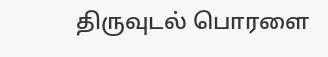திருவுடல் பொரளை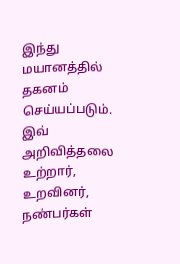இந்து மயானத்தில் தகனம் செய்யப்படும்.
இவ் அறிவித்தலை உற்றார், உறவினர், நண்பர்கள்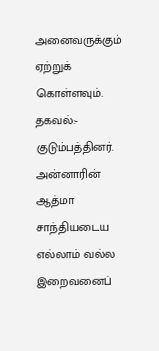அனைவருக்கும் ஏற்றுக் கொள்ளவும்.
தகவல்:- குடும்பத்தினர்.
அன்னாரின் ஆத்மா சாந்தியடைய எல்லாம் வல்ல இறைவனைப்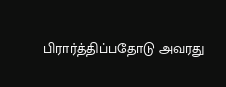பிரார்த்திப்பதோடு அவரது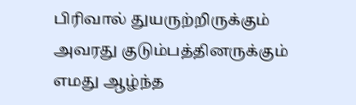பிரிவால் துயருற்றிருக்கும் அவரது குடும்பத்தினருக்கும் எமது ஆழ்ந்த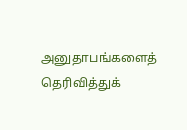அனுதாபங்களைத் தெரிவித்துக்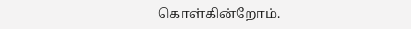கொள்கின்றோம்.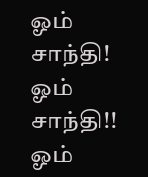ஓம் சாந்தி! ஓம் சாந்தி!! ஓம்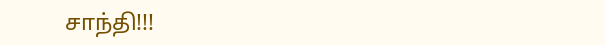சாந்தி!!!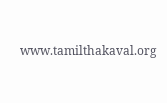www.tamilthakaval.org